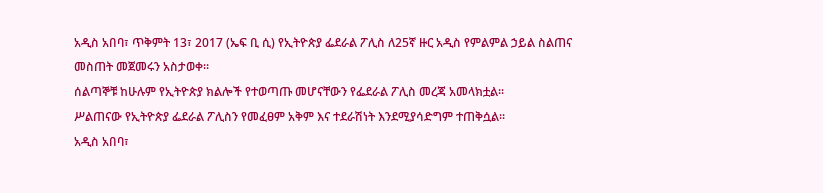አዲስ አበባ፣ ጥቅምት 13፣ 2017 (ኤፍ ቢ ሲ) የኢትዮጵያ ፌደራል ፖሊስ ለ25ኛ ዙር አዲስ የምልምል ኃይል ስልጠና መስጠት መጀመሩን አስታወቀ፡፡
ሰልጣኞቹ ከሁሉም የኢትዮጵያ ክልሎች የተወጣጡ መሆናቸውን የፌደራል ፖሊስ መረጃ አመላክቷል፡፡
ሥልጠናው የኢትዮጵያ ፌደራል ፖሊስን የመፈፀም አቅም እና ተደራሽነት እንደሚያሳድግም ተጠቅሷል፡፡
አዲስ አበባ፣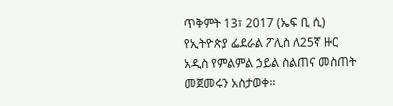ጥቅምት 13፣ 2017 (ኤፍ ቢ ሲ) የኢትዮጵያ ፌደራል ፖሊስ ለ25ኛ ዙር አዲስ የምልምል ኃይል ስልጠና መስጠት መጀመሩን አስታወቀ፡፡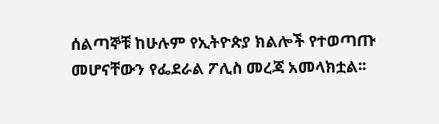ሰልጣኞቹ ከሁሉም የኢትዮጵያ ክልሎች የተወጣጡ መሆናቸውን የፌደራል ፖሊስ መረጃ አመላክቷል፡፡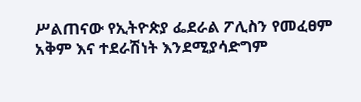ሥልጠናው የኢትዮጵያ ፌደራል ፖሊስን የመፈፀም አቅም እና ተደራሽነት እንደሚያሳድግም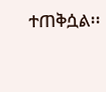ተጠቅሷል፡፡